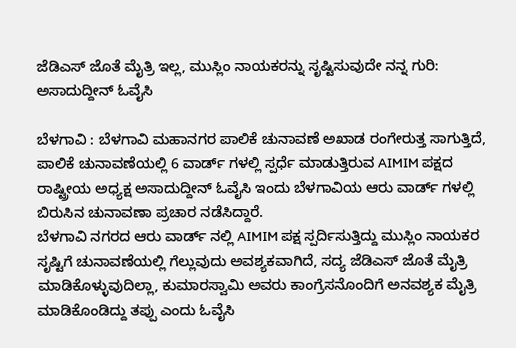ಜೆಡಿಎಸ್ ಜೊತೆ ಮೈತ್ರಿ ಇಲ್ಲ, ಮುಸ್ಲಿಂ ನಾಯಕರನ್ನು ಸೃಷ್ಟಿಸುವುದೇ ನನ್ನ ಗುರಿ: ಅಸಾದುದ್ದೀನ್ ಓವೈಸಿ

ಬೆಳಗಾವಿ : ಬೆಳಗಾವಿ ಮಹಾನಗರ ಪಾಲಿಕೆ ಚುನಾವಣೆ ಅಖಾಡ ರಂಗೇರುತ್ತ ಸಾಗುತ್ತಿದೆ, ಪಾಲಿಕೆ ಚುನಾವಣೆಯಲ್ಲಿ 6 ವಾರ್ಡ್ ಗಳಲ್ಲಿ ಸ್ಪರ್ಧೆ ಮಾಡುತ್ತಿರುವ AIMIM ಪಕ್ಷದ ರಾಷ್ಟ್ರೀಯ ಅಧ್ಯಕ್ಷ ಅಸಾದುದ್ದೀನ್ ಓವೈಸಿ ಇಂದು ಬೆಳಗಾವಿಯ ಆರು ವಾರ್ಡ್ ಗಳಲ್ಲಿ ಬಿರುಸಿನ ಚುನಾವಣಾ ಪ್ರಚಾರ ನಡೆಸಿದ್ದಾರೆ.
ಬೆಳಗಾವಿ ನಗರದ ಆರು ವಾರ್ಡ್ ನಲ್ಲಿ AIMIM ಪಕ್ಷ ಸ್ಪರ್ದಿಸುತ್ತಿದ್ದು ಮುಸ್ಲಿಂ ನಾಯಕರ ಸೃಷ್ಟಿಗೆ ಚುನಾವಣೆಯಲ್ಲಿ ಗೆಲ್ಲುವುದು ಅವಶ್ಯಕವಾಗಿದೆ, ಸದ್ಯ ಜೆಡಿಎಸ್ ಜೊತೆ ಮೈತ್ರಿ ಮಾಡಿಕೊಳ್ಳುವುದಿಲ್ಲಾ, ಕುಮಾರಸ್ವಾಮಿ ಅವರು ಕಾಂಗ್ರೆಸನೊಂದಿಗೆ ಅನವಶ್ಯಕ ಮೈತ್ರಿ ಮಾಡಿಕೊಂಡಿದ್ದು ತಪ್ಪು ಎಂದು ಓವೈಸಿ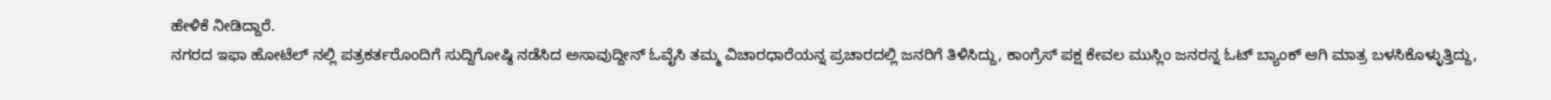ಹೇಳಿಕೆ ನೀಡಿದ್ದಾರೆ.
ನಗರದ ಇಫಾ ಹೋಟೆಲ್ ನಲ್ಲಿ ಪತ್ರಕರ್ತರೊಂದಿಗೆ ಸುದ್ದಿಗೋಷ್ಠಿ ನಡೆಸಿದ ಅಸಾವುದ್ದೀನ್ ಓವೈಸಿ ತಮ್ಮ ವಿಚಾರಧಾರೆಯನ್ನ ಪ್ರಚಾರದಲ್ಲಿ ಜನರಿಗೆ ತಿಳಿಸಿದ್ದು, ಕಾಂಗ್ರೆಸ್ ಪಕ್ಷ ಕೇವಲ ಮುಸ್ಲಿಂ ಜನರನ್ನ ಓಟ್ ಬ್ಯಾಂಕ್ ಆಗಿ ಮಾತ್ರ ಬಳಸಿಕೊಳ್ಳುತ್ತಿದ್ದು,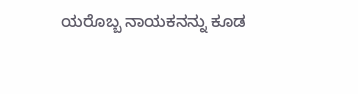ಯರೊಬ್ಬ ನಾಯಕನನ್ನು ಕೂಡ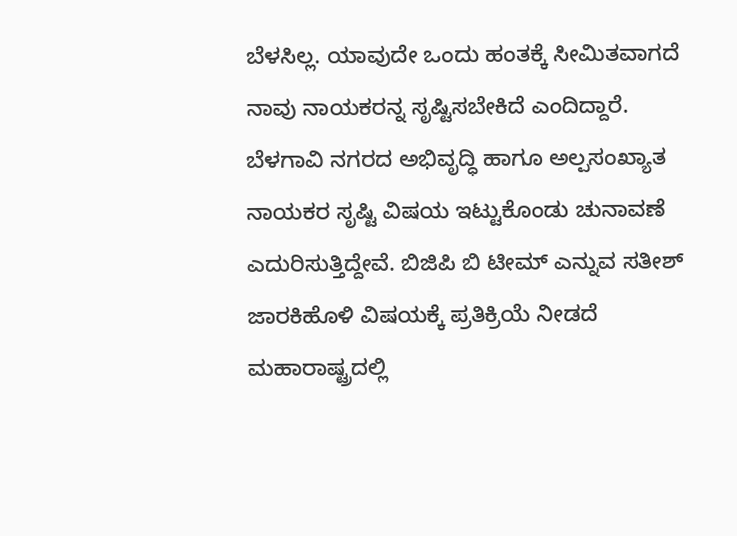ಬೆಳಸಿಲ್ಲ. ಯಾವುದೇ ಒಂದು ಹಂತಕ್ಕೆ ಸೀಮಿತವಾಗದೆ ನಾವು ನಾಯಕರನ್ನ ಸೃಷ್ಟಿಸಬೇಕಿದೆ ಎಂದಿದ್ದಾರೆ.
ಬೆಳಗಾವಿ ನಗರದ ಅಭಿವೃದ್ಧಿ ಹಾಗೂ ಅಲ್ಪಸಂಖ್ಯಾತ ನಾಯಕರ ಸೃಷ್ಟಿ ವಿಷಯ ಇಟ್ಟುಕೊಂಡು ಚುನಾವಣೆ ಎದುರಿಸುತ್ತಿದ್ದೇವೆ. ಬಿಜಿಪಿ ಬಿ ಟೀಮ್ ಎನ್ನುವ ಸತೀಶ್ ಜಾರಕಿಹೊಳಿ ವಿಷಯಕ್ಕೆ ಪ್ರತಿಕ್ರಿಯೆ ನೀಡದೆ ಮಹಾರಾಷ್ಟ್ರದಲ್ಲಿ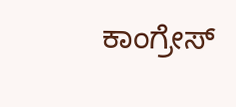ಕಾಂಗ್ರೇಸ್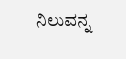ನಿಲುವನ್ನ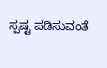ಸ್ಪಷ್ಟ ಪಡಿಸುವಂತೆ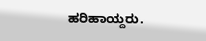ಹರಿಹಾಯ್ದರು.